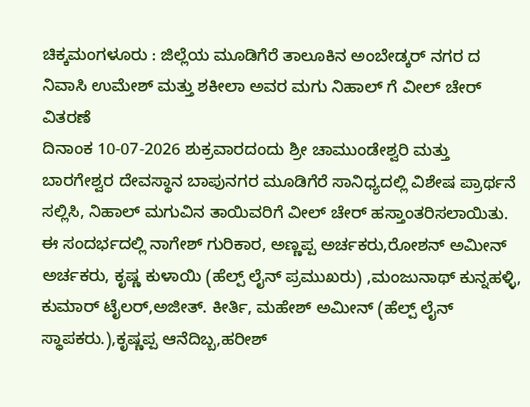ಚಿಕ್ಕಮಂಗಳೂರು : ಜಿಲ್ಲೆಯ ಮೂಡಿಗೆರೆ ತಾಲೂಕಿನ ಅಂಬೇಡ್ಕರ್ ನಗರ ದ ನಿವಾಸಿ ಉಮೇಶ್ ಮತ್ತು ಶಕೀಲಾ ಅವರ ಮಗು ನಿಹಾಲ್ ಗೆ ವೀಲ್ ಚೇರ್ ವಿತರಣೆ
ದಿನಾಂಕ 10-07-2026 ಶುಕ್ರವಾರದಂದು ಶ್ರೀ ಚಾಮುಂಡೇಶ್ವರಿ ಮತ್ತು ಬಾರಗೇಶ್ವರ ದೇವಸ್ಥಾನ ಬಾಪುನಗರ ಮೂಡಿಗೆರೆ ಸಾನಿಧ್ಯದಲ್ಲಿ ವಿಶೇಷ ಪ್ರಾರ್ಥನೆ ಸಲ್ಲಿಸಿ, ನಿಹಾಲ್ ಮಗುವಿನ ತಾಯಿವರಿಗೆ ವೀಲ್ ಚೇರ್ ಹಸ್ತಾಂತರಿಸಲಾಯಿತು.
ಈ ಸಂದರ್ಭದಲ್ಲಿ ನಾಗೇಶ್ ಗುರಿಕಾರ, ಅಣ್ಣಪ್ಪ ಅರ್ಚಕರು,ರೋಶನ್ ಅಮೀನ್ ಅರ್ಚಕರು, ಕೃಷ್ಣ ಕುಳಾಯಿ (ಹೆಲ್ಪ್ ಲೈನ್ ಪ್ರಮುಖರು) ,ಮಂಜುನಾಥ್ ಕುನ್ನಹಳ್ಳಿ, ಕುಮಾರ್ ಟೈಲರ್,ಅಜೀತ್. ಕೀರ್ತಿ, ಮಹೇಶ್ ಅಮೀನ್ (ಹೆಲ್ಪ್ ಲೈನ್ ಸ್ಥಾಪಕರು.),ಕೃಷ್ಣಪ್ಪ ಆನೆದಿಬ್ಬ,ಹರೀಶ್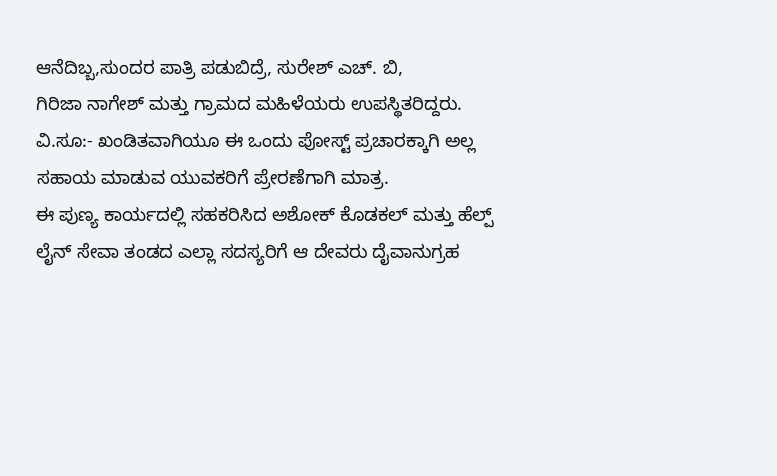ಆನೆದಿಬ್ಬ,ಸುಂದರ ಪಾತ್ರಿ ಪಡುಬಿದ್ರೆ, ಸುರೇಶ್ ಎಚ್. ಬಿ,
ಗಿರಿಜಾ ನಾಗೇಶ್ ಮತ್ತು ಗ್ರಾಮದ ಮಹಿಳೆಯರು ಉಪಸ್ಥಿತರಿದ್ದರು.
ವಿ.ಸೂ:- ಖಂಡಿತವಾಗಿಯೂ ಈ ಒಂದು ಪೋಸ್ಟ್ ಪ್ರಚಾರಕ್ಕಾಗಿ ಅಲ್ಲ ಸಹಾಯ ಮಾಡುವ ಯುವಕರಿಗೆ ಪ್ರೇರಣೆಗಾಗಿ ಮಾತ್ರ.
ಈ ಪುಣ್ಯ ಕಾರ್ಯದಲ್ಲಿ ಸಹಕರಿಸಿದ ಅಶೋಕ್ ಕೊಡಕಲ್ ಮತ್ತು ಹೆಲ್ಪ್ ಲೈನ್ ಸೇವಾ ತಂಡದ ಎಲ್ಲಾ ಸದಸ್ಯರಿಗೆ ಆ ದೇವರು ದೈವಾನುಗ್ರಹ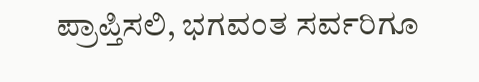ಪ್ರಾಪ್ತಿಸಲಿ, ಭಗವಂತ ಸರ್ವರಿಗೂ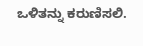ಒಳಿತನ್ನು ಕರುಣಿಸಲಿ.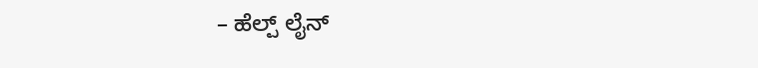– ಹೆಲ್ಪ್ ಲೈನ್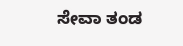ಸೇವಾ ತಂಡ